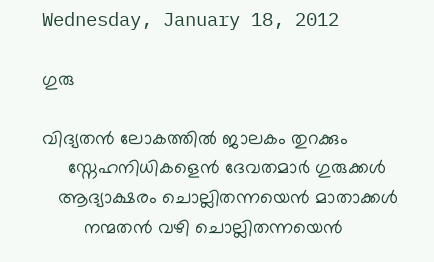Wednesday, January 18, 2012

ഗുരു

വിദ്യതന്‍ ലോകത്തില്‍ ജാലകം തുറക്കും
     സ്നേഹനിധികളെന്‍ ദേവതമാര്‍ ഗുരുക്കള്‍
   ആദ്യാക്ഷരം ചൊല്ലിതന്നയെന്‍ മാതാക്കള്‍
        നന്മതന്‍ വഴി ചൊല്ലിതന്നയെന്‍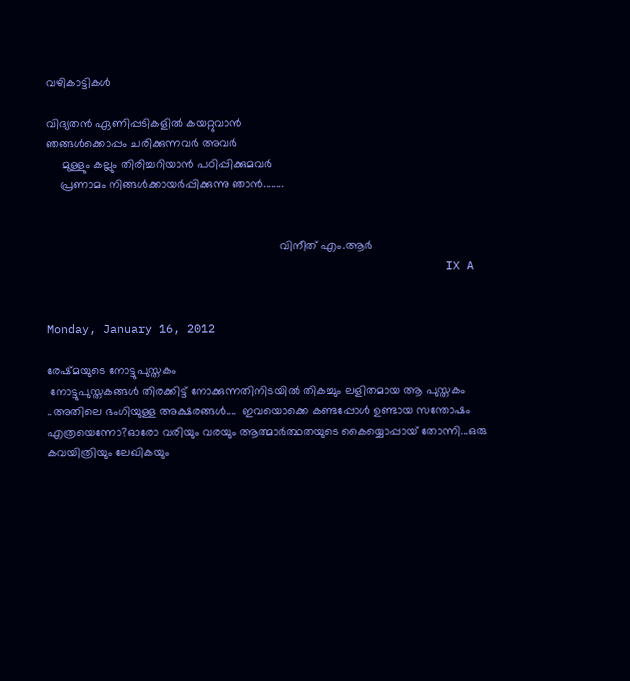വഴികാട്ടികള്‍

വിദ്യതന്‍ ഏണിപ്പടികളില്‍ കയറ്റുവാന്‍
ഞങ്ങള്‍ക്കൊപ്പം ചരിക്കുന്നവര്‍ അവര്‍
     മുള്ളും കല്ലും തിരിച്ചറിയാന്‍ പഠിപ്പിക്കുമവര്‍
    പ്രണാമം നിങ്ങള്‍ക്കായര്‍പ്പിക്കുന്നു ഞാന്‍........


                                                                       വിനീത് എം.ആര്‍
                                                         IX A


Monday, January 16, 2012

രേഷ്മയുടെ നോട്ടുപുസ്തകം
 നോട്ടുപുസ്തകങ്ങള്‍ തിരക്കിട്ട് നോക്കുന്നതിനിടയില്‍ തികച്ചും ലളിതമായ ആ പുസ്തകം ..അതിലെ ഭംഗിയുള്ള അക്ഷരങ്ങള്‍....  ഇവയൊക്കെ കണ്ടപ്പോള്‍ ഉണ്ടായ സന്തോഷം എത്രയെന്നോ?ഓരോ വരിയും വരയും ആത്മാര്‍ത്ഥതയുടെ കൈയ്യൊപ്പായ്‌ തോന്നി...ഒരു കവയിത്രിയും ലേഖികയും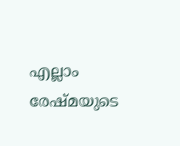എല്ലാം രേഷ്മയുടെ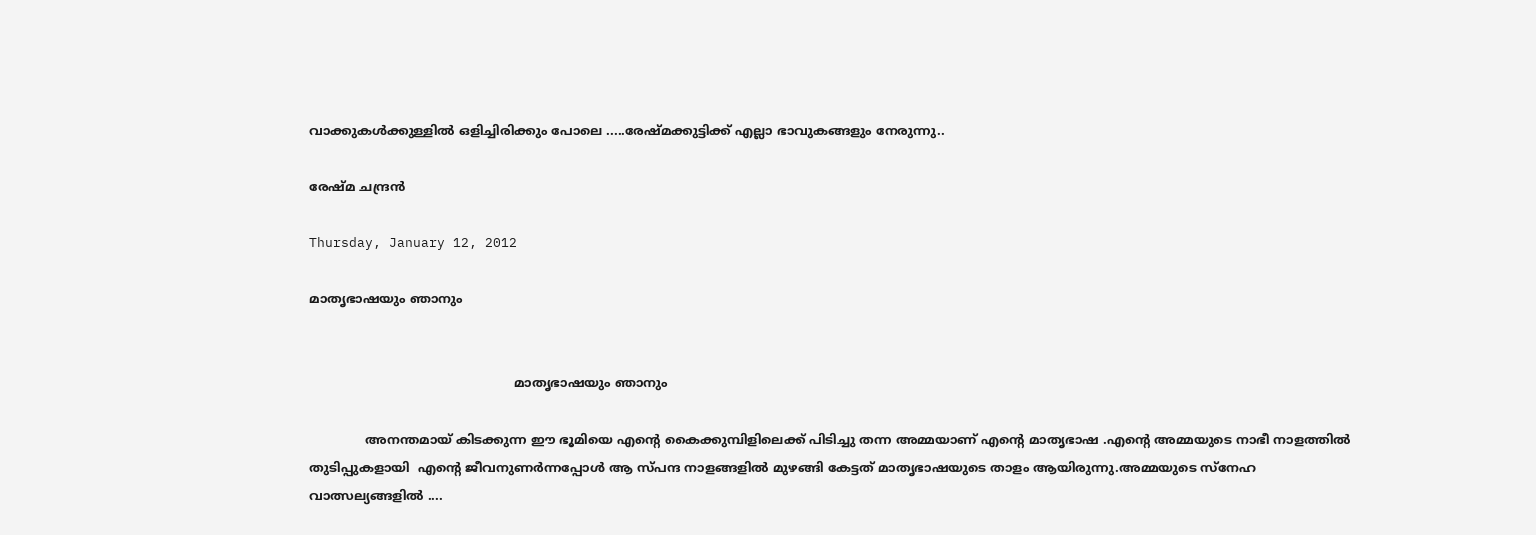വാക്കുകള്‍ക്കുള്ളില്‍ ഒളിച്ചിരിക്കും പോലെ .....രേഷ്മക്കുട്ടിക്ക് എല്ലാ ഭാവുകങ്ങളും നേരുന്നു..

രേഷ്മ ചന്ദ്രന്‍

Thursday, January 12, 2012

മാതൃഭാഷയും ഞാനും


                                                   മാതൃഭാഷയും ഞാനും

              അനന്തമായ് കിടക്കുന്ന ഈ ഭൂമിയെ എന്റെ കൈക്കുമ്പിളിലെക്ക് പിടിച്ചു തന്ന അമ്മയാണ് എന്റെ മാതൃഭാഷ .എന്റെ അമ്മയുടെ നാഭീ നാളത്തില്‍ തുടിപ്പുകളായി  എന്റെ ജീവനുണര്‍ന്നപ്പോള്‍ ആ സ്പന്ദ നാളങ്ങളില്‍ മുഴങ്ങി കേട്ടത് മാതൃഭാഷയുടെ താളം ആയിരുന്നു.അമ്മയുടെ സ്നേഹ  വാത്സല്യങ്ങളില്‍ ....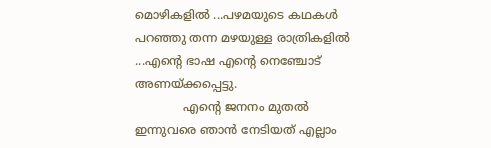മൊഴികളില്‍ ...പഴമയുടെ കഥകള്‍ പറഞ്ഞു തന്ന മഴയുള്ള രാത്രികളില്‍ ...എന്റെ ഭാഷ എന്റെ നെഞ്ചോട്  അണയ്ക്കപ്പെട്ടു.
             എന്റെ ജനനം മുതല്‍ ഇന്നുവരെ ഞാന്‍ നേടിയത് എല്ലാം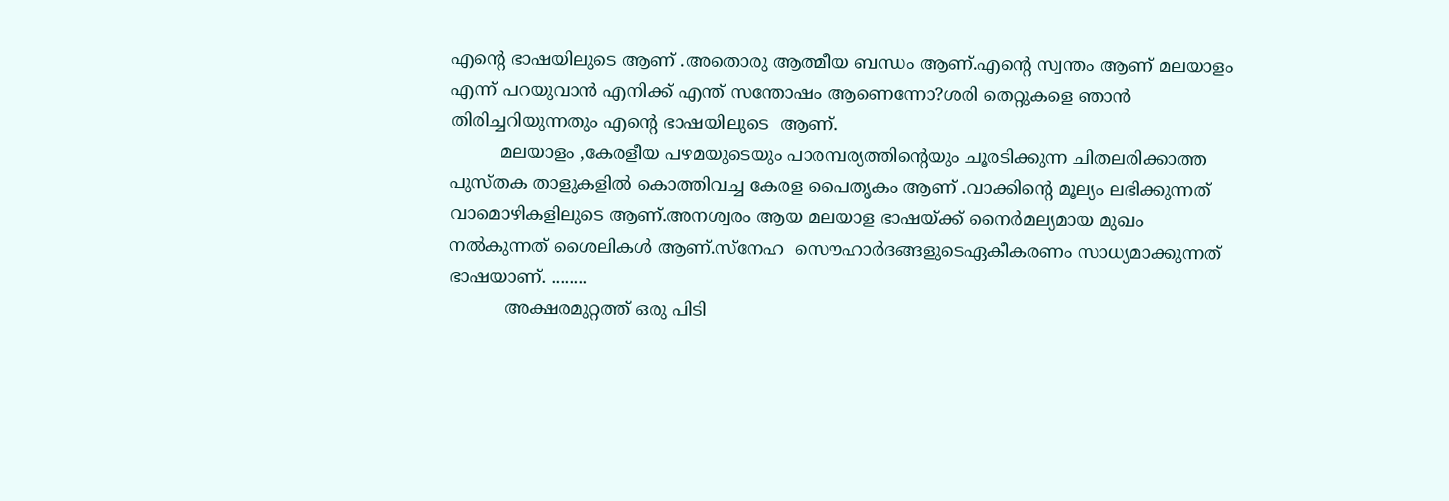എന്റെ ഭാഷയിലുടെ ആണ് .അതൊരു ആത്മീയ ബന്ധം ആണ്.എന്റെ സ്വന്തം ആണ് മലയാളം എന്ന് പറയുവാന്‍ എനിക്ക് എന്ത് സന്തോഷം ആണെന്നോ?ശരി തെറ്റുകളെ ഞാന്‍ തിരിച്ചറിയുന്നതും എന്റെ ഭാഷയിലുടെ  ആണ്.
         മലയാളം ,കേരളീയ പഴമയുടെയും പാരമ്പര്യത്തിന്റെയും ചൂരടിക്കുന്ന ചിതലരിക്കാത്ത പുസ്തക താളുകളില്‍ കൊത്തിവച്ച കേരള പൈതൃകം ആണ് .വാക്കിന്റെ മൂല്യം ലഭിക്കുന്നത് വാമൊഴികളിലുടെ ആണ്.അനശ്വരം ആയ മലയാള ഭാഷയ്ക്ക് നൈര്‍മല്യമായ മുഖം നല്‍കുന്നത് ശൈലികള്‍ ആണ്.സ്നേഹ  സൌഹാര്‍ദങ്ങളുടെഏകീകരണം സാധ്യമാക്കുന്നത്  ഭാഷയാണ്‌. ........
          അക്ഷരമുറ്റത്ത് ഒരു പിടി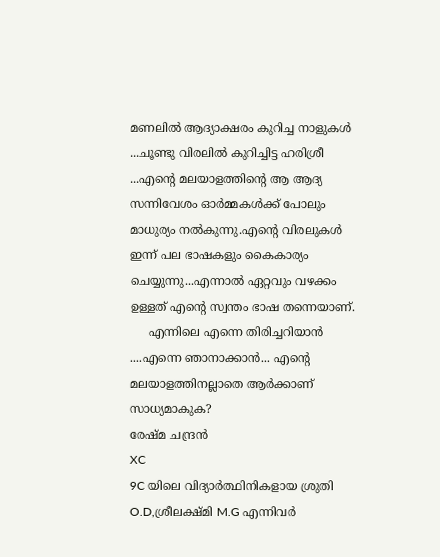മണലില്‍ ആദ്യാക്ഷരം കുറിച്ച നാളുകള്‍ ...ചൂണ്ടു വിരലില്‍ കുറിച്ചിട്ട ഹരിശ്രീ ...എന്റെ മലയാളത്തിന്റെ ആ ആദ്യ സന്നിവേശം ഓര്‍മ്മകള്‍ക്ക് പോലും മാധുര്യം നല്‍കുന്നു.എന്റെ വിരലുകള്‍ ഇന്ന് പല ഭാഷകളും കൈകാര്യം ചെയ്യുന്നു...എന്നാല്‍ ഏറ്റവും വഴക്കം ഉള്ളത് എന്റെ സ്വന്തം ഭാഷ തന്നെയാണ്.
     എന്നിലെ എന്നെ തിരിച്ചറിയാന്‍ ....എന്നെ ഞാനാക്കാന്‍... എന്റെ മലയാളത്തിനല്ലാതെ ആര്‍ക്കാണ് സാധ്യമാകുക?
രേഷ്മ ചന്ദ്രന്‍
XC
9C യിലെ വിദ്യാര്‍ത്ഥിനികളായ ശ്രുതി O.D,ശ്രീലക്ഷ്മി M.G എന്നിവര്‍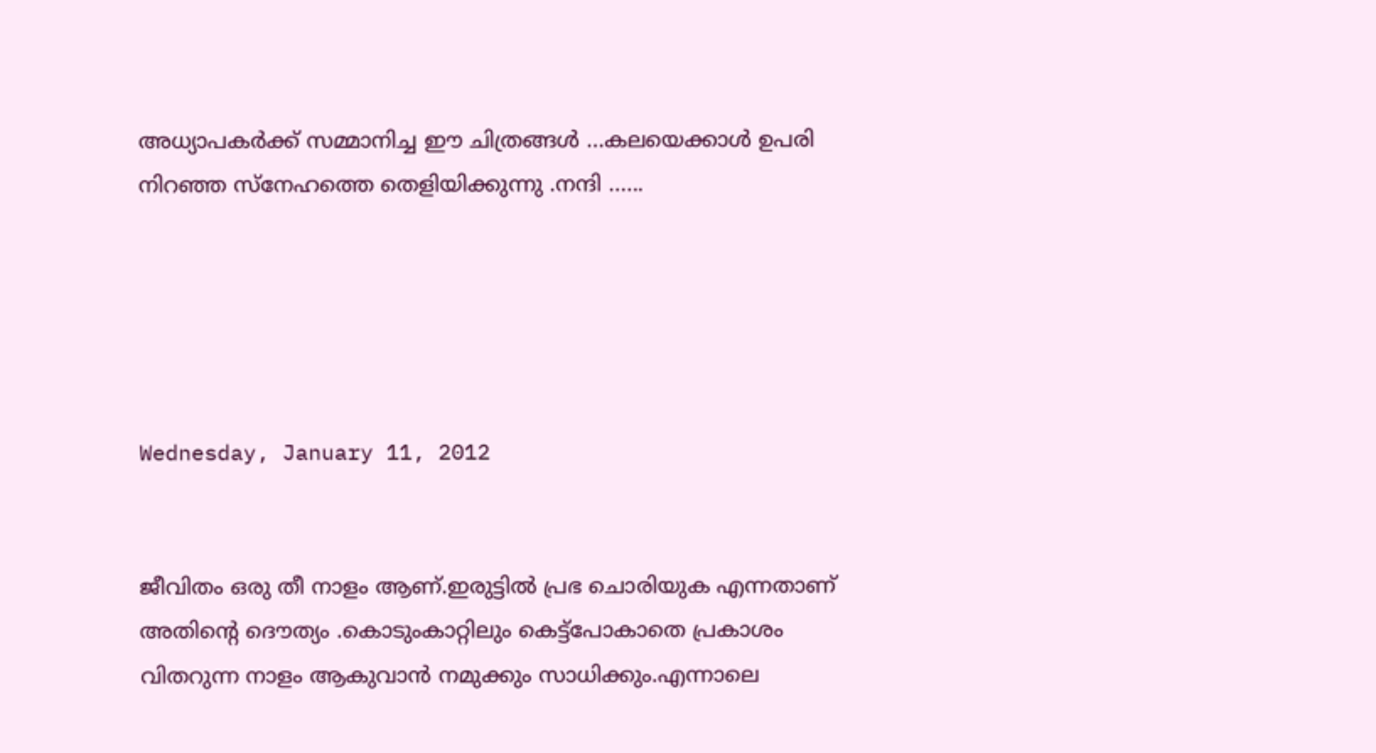അധ്യാപകര്‍ക്ക് സമ്മാനിച്ച ഈ ചിത്രങ്ങള്‍ ...കലയെക്കാള്‍ ഉപരി നിറഞ്ഞ സ്നേഹത്തെ തെളിയിക്കുന്നു .നന്ദി ......





Wednesday, January 11, 2012


ജീവിതം ഒരു തീ നാളം ആണ്.ഇരുട്ടില്‍ പ്രഭ ചൊരിയുക എന്നതാണ് അതിന്റെ ദൌത്യം .കൊടുംകാറ്റിലും കെട്ട്പോകാതെ പ്രകാശം വിതറുന്ന നാളം ആകുവാന്‍ നമുക്കും സാധിക്കും.എന്നാലെ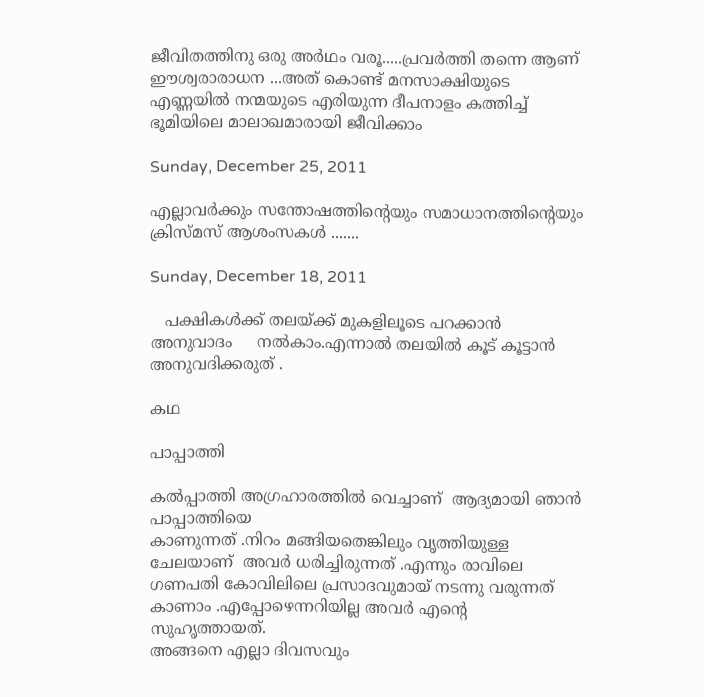ജീവിതത്തിനു ഒരു അര്‍ഥം വരൂ.....പ്രവര്‍ത്തി തന്നെ ആണ് ഈശ്വരാരാധന ...അത് കൊണ്ട് മനസാക്ഷിയുടെ എണ്ണയില്‍ നന്മയുടെ എരിയുന്ന ദീപനാളം കത്തിച്ച്‌ ഭൂമിയിലെ മാലാഖമാരായി ജീവിക്കാം

Sunday, December 25, 2011

എല്ലാവര്‍ക്കും സന്തോഷത്തിന്റെയും സമാധാനത്തിന്റെയും         ക്രിസ്മസ് ആശംസകള്‍ .......

Sunday, December 18, 2011

   പക്ഷികള്‍ക്ക്‌ തലയ്ക്ക് മുകളിലൂടെ പറക്കാന്‍ അനുവാദം     നല്‍കാം.എന്നാല്‍ തലയില്‍ കൂട് കൂട്ടാന്‍ അനുവദിക്കരുത്‌ .

കഥ

പാപ്പാത്തി

കല്‍പ്പാത്തി അഗ്രഹാരത്തില്‍ വെച്ചാണ്  ആദ്യമായി ഞാന്‍  പാപ്പാത്തിയെ
കാണുന്നത് .നിറം മങ്ങിയതെങ്കിലും വൃത്തിയുള്ള ചേലയാണ്  അവര്‍ ധരിച്ചിരുന്നത് .എന്നും രാവിലെ ഗണപതി കോവിലിലെ പ്രസാദവുമായ് നടന്നു വരുന്നത് കാണാം .എപ്പോഴെന്നറിയില്ല അവര്‍ എന്റെ സുഹൃത്തായത്.
അങ്ങനെ എല്ലാ ദിവസവും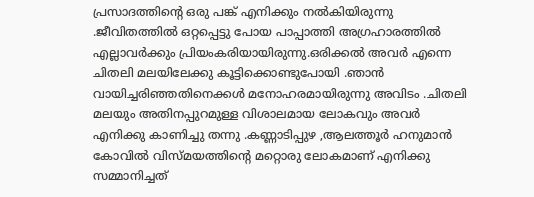പ്രസാദത്തിന്റെ ഒരു പങ്ക് എനിക്കും നല്‍കിയിരുന്നു .ജീവിതത്തില്‍ ഒറ്റപ്പെട്ടു പോയ പാപ്പാത്തി അഗ്രഹാരത്തില്‍ എല്ലാവര്‍ക്കും പ്രിയംകരിയായിരുന്നു.ഒരിക്കല്‍ അവര്‍ എന്നെ ചിതലി മലയിലേക്കു കൂട്ടിക്കൊണ്ടുപോയി .ഞാന്‍ വായിച്ചരിഞ്ഞതിനെക്കള്‍ മനോഹരമായിരുന്നു അവിടം .ചിതലി മലയും അതിനപ്പുറമുള്ള വിശാലമായ ലോകവും അവര്‍ എനിക്കു കാണിച്ചു തന്നു .കണ്ണാടിപ്പുഴ ,ആലത്തൂര്‍ ഹനുമാന്‍ കോവില്‍ വിസ്മയത്തിന്റെ മറ്റൊരു ലോകമാണ് എനിക്കു സമ്മാനിച്ചത്‌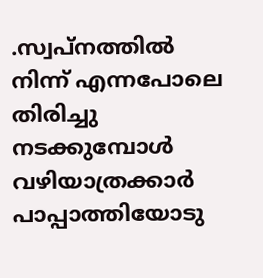.സ്വപ്നത്തില്‍ നിന്ന് എന്നപോലെ തിരിച്ചു നടക്കുമ്പോള്‍ വഴിയാത്രക്കാര്‍  പാപ്പാത്തിയോടു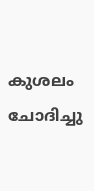കുശലം ചോദിച്ചു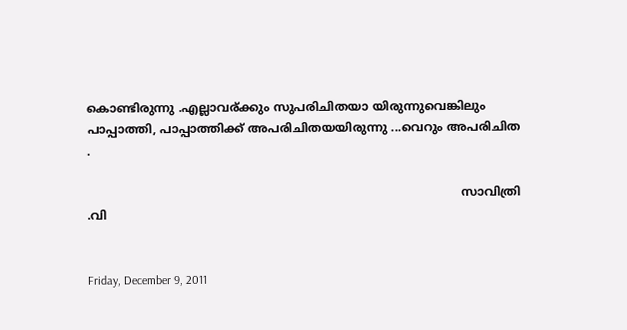കൊണ്ടിരുന്നു .എല്ലാവര്ക്കും സുപരിചിതയാ യിരുന്നുവെങ്കിലും പാപ്പാത്തി, പാപ്പാത്തിക്ക് അപരിചിതയയിരുന്നു ...വെറും അപരിചിത .

                                                                                                     സാവിത്രി .വി


Friday, December 9, 2011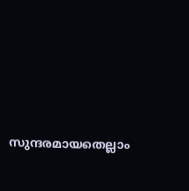സുന്ദരമായതെല്ലാം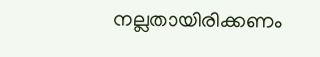നല്ലതായിരിക്കണം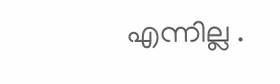എന്നില്ല .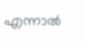എന്നാല്‍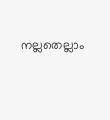നല്ലതെല്ലാം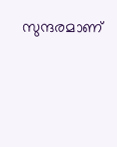സുന്ദരമാണ്